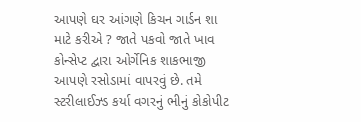આપણે ઘર આંગણે કિચન ગાર્ડન શા માટે કરીએ ? જાતે પકવો જાતે ખાવ કોન્સેપ્ટ દ્વારા ઓર્ગેનિક શાકભાજી આપણે રસોડામાં વાપરવું છે. તમે સ્ટરીલાઈઝ્ડ કર્યા વગરનું ભીનું કોકોપીટ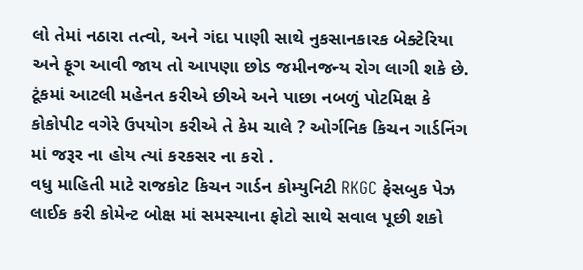લો તેમાં નઠારા તત્વો, અને ગંદા પાણી સાથે નુકસાનકારક બેક્ટેરિયા અને ફૂગ આવી જાય તો આપણા છોડ જમીનજન્ય રોગ લાગી શકે છે.
ટૂંકમાં આટલી મહેનત કરીએ છીએ અને પાછા નબળું પોટમિક્ષ કે કોકોપીટ વગેરે ઉપયોગ કરીએ તે કેમ ચાલે ? ઓર્ગનિક કિચન ગાર્ડનિંગ માં જરૂર ના હોય ત્યાં કરકસર ના કરો .
વધુ માહિતી માટે રાજકોટ કિચન ગાર્ડન કોમ્યુનિટી RKGC ફેસબુક પેઝ લાઈક કરી કોમેન્ટ બોક્ષ માં સમસ્યાના ફોટો સાથે સવાલ પૂછી શકો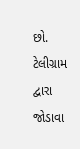છો. ટેલીગ્રામ દ્વારા જોડાવા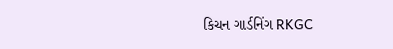કિચન ગાર્ડનિંગ RKGC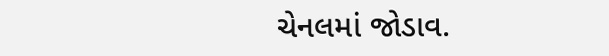ચેનલમાં જોડાવ.